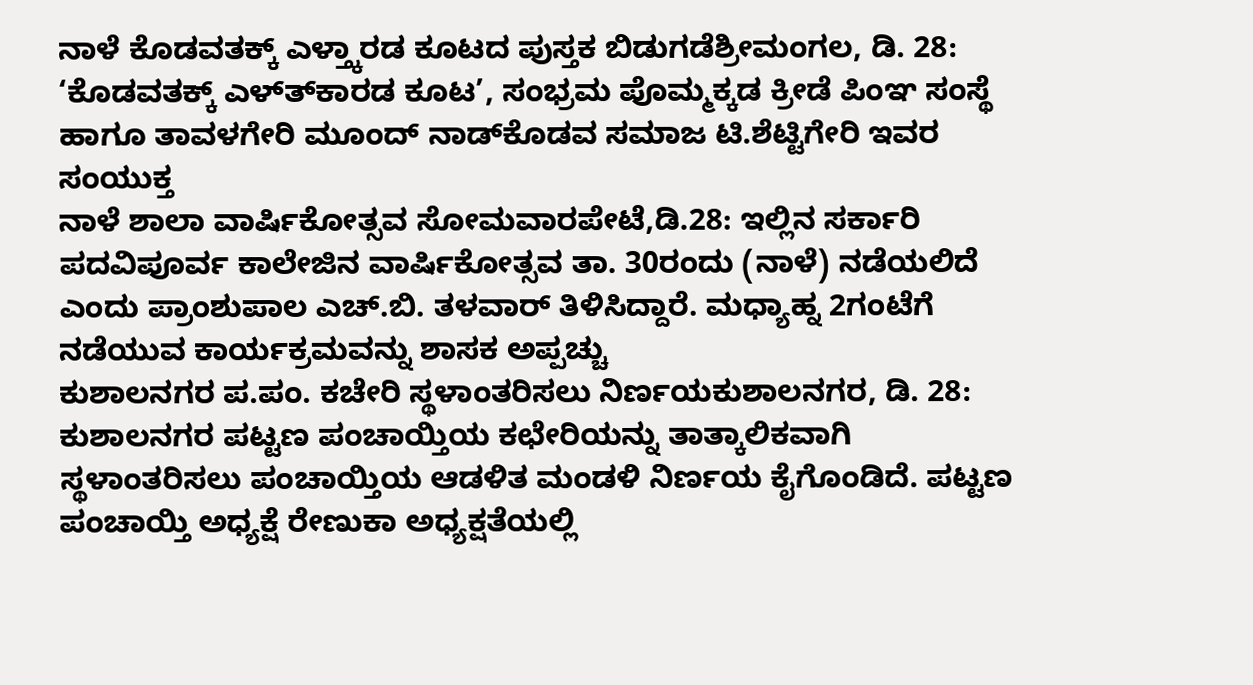ನಾಳೆ ಕೊಡವತಕ್ಕ್ ಎಳ್ತ್ಕಾರಡ ಕೂಟದ ಪುಸ್ತಕ ಬಿಡುಗಡೆಶ್ರೀಮಂಗಲ, ಡಿ. 28: ‘ಕೊಡವತಕ್ಕ್ ಎಳ್ತ್‍ಕಾರಡ ಕೂಟ’, ಸಂಭ್ರಮ ಪೊಮ್ಮಕ್ಕಡ ಕ್ರೀಡೆ ಪಿಂಞ ಸಂಸ್ಥೆ ಹಾಗೂ ತಾವಳಗೇರಿ ಮೂಂದ್ ನಾಡ್‍ಕೊಡವ ಸಮಾಜ ಟಿ.ಶೆಟ್ಟಿಗೇರಿ ಇವರ ಸಂಯುಕ್ತ
ನಾಳೆ ಶಾಲಾ ವಾರ್ಷಿಕೋತ್ಸವ ಸೋಮವಾರಪೇಟೆ,ಡಿ.28: ಇಲ್ಲಿನ ಸರ್ಕಾರಿ ಪದವಿಪೂರ್ವ ಕಾಲೇಜಿನ ವಾರ್ಷಿಕೋತ್ಸವ ತಾ. 30ರಂದು (ನಾಳೆ) ನಡೆಯಲಿದೆ ಎಂದು ಪ್ರಾಂಶುಪಾಲ ಎಚ್.ಬಿ. ತಳವಾರ್ ತಿಳಿಸಿದ್ದಾರೆ. ಮಧ್ಯಾಹ್ನ 2ಗಂಟೆಗೆ ನಡೆಯುವ ಕಾರ್ಯಕ್ರಮವನ್ನು ಶಾಸಕ ಅಪ್ಪಚ್ಚು
ಕುಶಾಲನಗರ ಪ.ಪಂ. ಕಚೇರಿ ಸ್ಥಳಾಂತರಿಸಲು ನಿರ್ಣಯಕುಶಾಲನಗರ, ಡಿ. 28: ಕುಶಾಲನಗರ ಪಟ್ಟಣ ಪಂಚಾಯ್ತಿಯ ಕಛೇರಿಯನ್ನು ತಾತ್ಕಾಲಿಕವಾಗಿ ಸ್ಥಳಾಂತರಿಸಲು ಪಂಚಾಯ್ತಿಯ ಆಡಳಿತ ಮಂಡಳಿ ನಿರ್ಣಯ ಕೈಗೊಂಡಿದೆ. ಪಟ್ಟಣ ಪಂಚಾಯ್ತಿ ಅಧ್ಯಕ್ಷೆ ರೇಣುಕಾ ಅಧ್ಯಕ್ಷತೆಯಲ್ಲಿ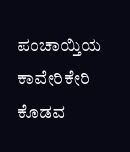ಪಂಚಾಯ್ತಿಯ
ಕಾವೇರಿಕೇರಿ ಕೊಡವ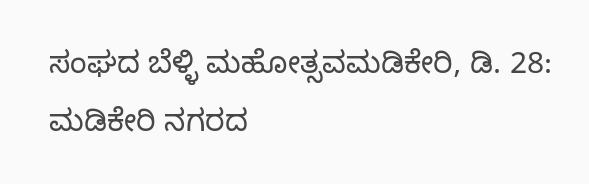ಸಂಘದ ಬೆಳ್ಳಿ ಮಹೋತ್ಸವಮಡಿಕೇರಿ, ಡಿ. 28: ಮಡಿಕೇರಿ ನಗರದ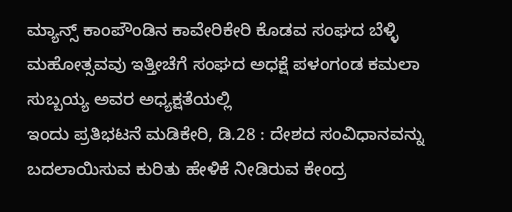ಮ್ಯಾನ್ಸ್ ಕಾಂಪೌಂಡಿನ ಕಾವೇರಿಕೇರಿ ಕೊಡವ ಸಂಘದ ಬೆಳ್ಳಿ ಮಹೋತ್ಸವವು ಇತ್ತೀಚೆಗೆ ಸಂಘದ ಅಧಕ್ಷೆ ಪಳಂಗಂಡ ಕಮಲಾ ಸುಬ್ಬಯ್ಯ ಅವರ ಅಧ್ಯಕ್ಷತೆಯಲ್ಲಿ
ಇಂದು ಪ್ರತಿಭಟನೆ ಮಡಿಕೇರಿ, ಡಿ.28 : ದೇಶದ ಸಂವಿಧಾನವನ್ನು ಬದಲಾಯಿಸುವ ಕುರಿತು ಹೇಳಿಕೆ ನೀಡಿರುವ ಕೇಂದ್ರ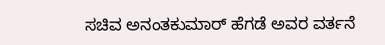ಸಚಿವ ಅನಂತಕುಮಾರ್ ಹೆಗಡೆ ಅವರ ವರ್ತನೆ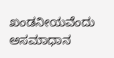ಖಂಡನೀಯವೆಂದು ಅಸಮಾಧಾನ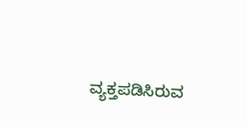ವ್ಯಕ್ತಪಡಿಸಿರುವ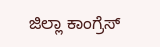ಜಿಲ್ಲಾ ಕಾಂಗ್ರೆಸ್